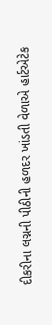દીકરીના લગ્નની પીઠીની હળદર ખાંડતી વેળાએ હાર્ટએટેક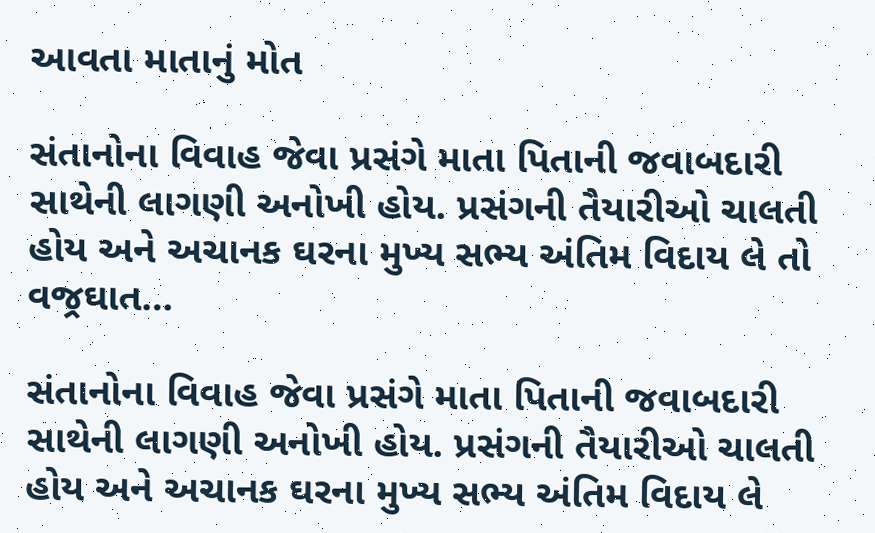આવતા માતાનું મોત

સંતાનોના વિવાહ જેવા પ્રસંગે માતા પિતાની જવાબદારી સાથેની લાગણી અનોખી હોય. પ્રસંગની તૈયારીઓ ચાલતી હોય અને અચાનક ઘરના મુખ્ય સભ્ય અંતિમ વિદાય લે તો વજ્રઘાત…

સંતાનોના વિવાહ જેવા પ્રસંગે માતા પિતાની જવાબદારી સાથેની લાગણી અનોખી હોય. પ્રસંગની તૈયારીઓ ચાલતી હોય અને અચાનક ઘરના મુખ્ય સભ્ય અંતિમ વિદાય લે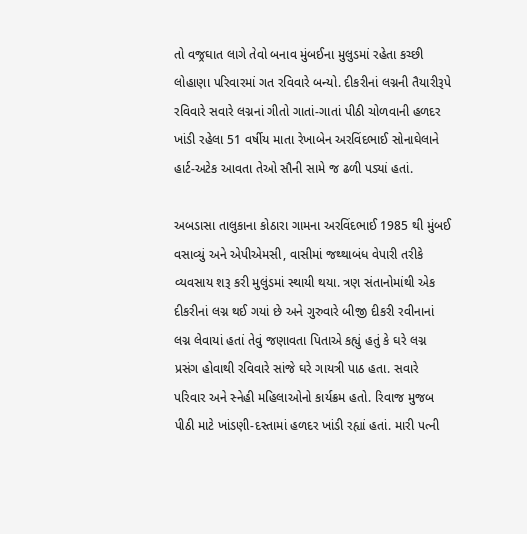તો વજ્રઘાત લાગે તેવો બનાવ મુંબઈના મુલુડમાં રહેતા કચ્છી લોહાણા પરિવારમાં ગત રવિવારે બન્યો. દીકરીનાં લગ્નની તૈયારીરૂપે રવિવારે સવારે લગ્નનાં ગીતો ગાતાં-ગાતાં પીઠી ચોળવાની હળદર ખાંડી રહેલા 51 વર્ષીય માતા રેખાબેન અરવિંદભાઈ સોનાઘેલાને હાર્ટ-અટેક આવતા તેઓ સૌની સામે જ ઢળી પડ્યાં હતાં.

અબડાસા તાલુકાના કોઠારા ગામના અરવિંદભાઈ 1985 થી મુંબઈ વસાવ્યું અને એપીએમસી, વાસીમાં જથ્થાબંધ વેપારી તરીકે વ્યવસાય શરૂ કરી મુલુંડમાં સ્થાયી થયા. ત્રણ સંતાનોમાંથી એક દીકરીનાં લગ્ન થઈ ગયાં છે અને ગુરુવારે બીજી દીકરી રવીનાનાં લગ્ન લેવાયાં હતાં તેવું જણાવતા પિતાએ કહ્યું હતું કે ઘરે લગ્ન પ્રસંગ હોવાથી રવિવારે સાંજે ઘરે ગાયત્રી પાઠ હતા. સવારે પરિવાર અને સ્નેહી મહિલાઓનો કાર્યક્રમ હતો. રિવાજ મુજબ પીઠી માટે ખાંડણી-દસ્તામાં હળદર ખાંડી રહ્યાં હતાં. મારી પત્ની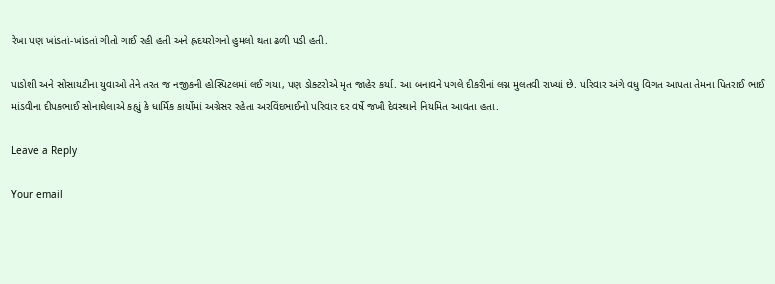રેખા પણ ખાંડતાં-ખાંડતાં ગીતો ગાઈ રહી હતી અને હ્રદયરોગનો હુમલો થતા ઢળી પડી હતી.

પાડોશી અને સોસાયટીના યુવાઓ તેને તરત જ નજીકની હોસ્પિટલમાં લઈ ગયા, પણ ડોક્ટરોએ મૃત જાહેર કર્યા. આ બનાવને પગલે દીકરીનાં લગ્ન મુલતવી રાખ્યાં છે. પરિવાર અંગે વધુ વિગત આપતા તેમના પિતરાઈ ભાઈ માંડવીના દીપકભાઈ સોનાઘેલાએ કહ્યું કે ધાર્મિક કાર્યોમાં અગ્રેસર રહેતા અરવિંદભાઈનો પરિવાર દર વર્ષે જખૌ દેવસ્થાને નિયમિત આવતા હતા.

Leave a Reply

Your email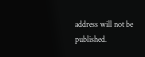address will not be published.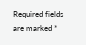Required fields are marked *